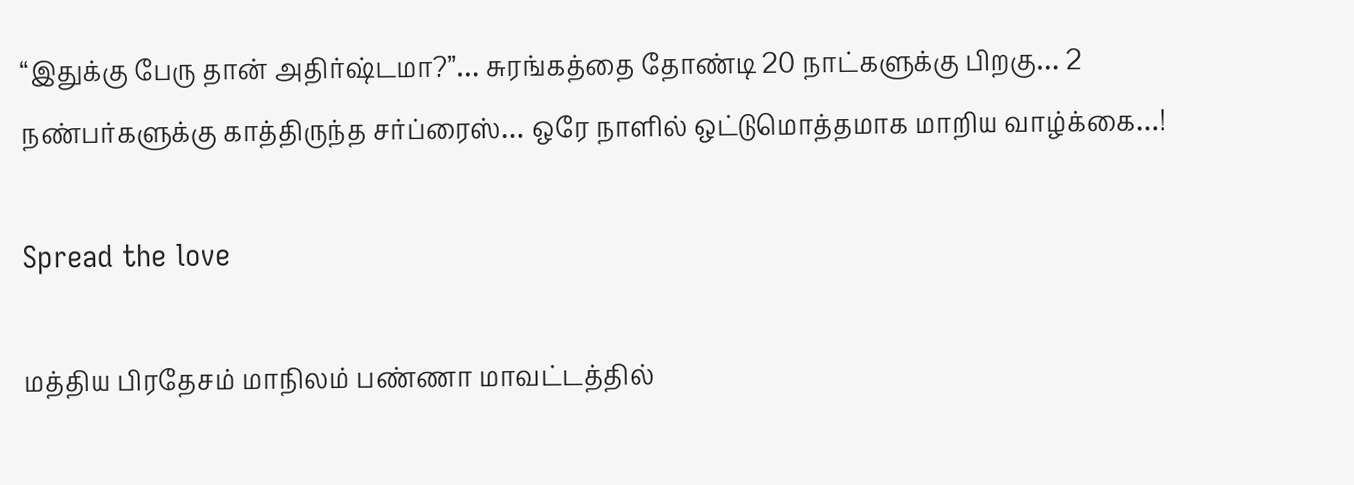“இதுக்கு பேரு தான் அதிர்ஷ்டமா?”… சுரங்கத்தை தோண்டி 20 நாட்களுக்கு பிறகு… 2 நண்பர்களுக்கு காத்திருந்த சர்ப்ரைஸ்… ஒரே நாளில் ஒட்டுமொத்தமாக மாறிய வாழ்க்கை…!

Spread the love

மத்திய பிரதேசம் மாநிலம் பண்ணா மாவட்டத்தில்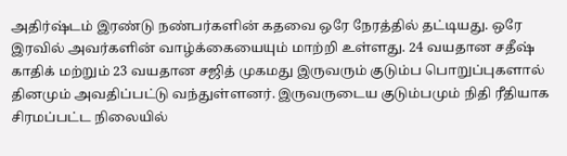அதிர்ஷ்டம் இரண்டு நண்பர்களின் கதவை ஒரே நேரத்தில் தட்டியது. ஒரே இரவில் அவர்களின் வாழ்க்கையையும் மாற்றி உள்ளது. 24 வயதான சதீஷ் காதிக் மற்றும் 23 வயதான சஜித் முகமது இருவரும் குடும்ப பொறுப்புகளால் தினமும் அவதிப்பட்டு வந்துள்ளனர். இருவருடைய குடும்பமும் நிதி ரீதியாக சிரமப்பட்ட நிலையில்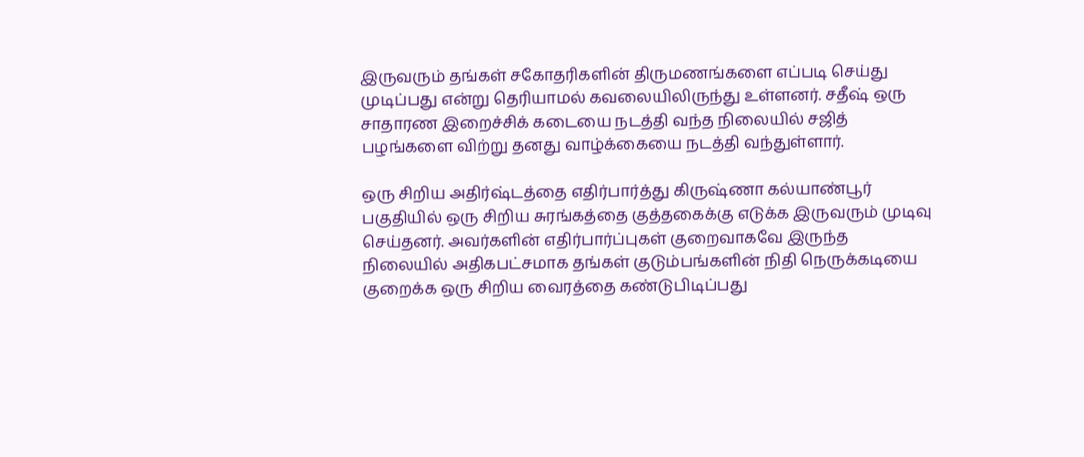இருவரும் தங்கள் சகோதரிகளின் திருமணங்களை எப்படி செய்து முடிப்பது என்று தெரியாமல் கவலையிலிருந்து உள்ளனர். சதீஷ் ஒரு சாதாரண இறைச்சிக் கடையை நடத்தி வந்த நிலையில் சஜித் பழங்களை விற்று தனது வாழ்க்கையை நடத்தி வந்துள்ளார்.

ஒரு சிறிய அதிர்ஷ்டத்தை எதிர்பார்த்து கிருஷ்ணா கல்யாண்பூர் பகுதியில் ஒரு சிறிய சுரங்கத்தை குத்தகைக்கு எடுக்க இருவரும் முடிவு செய்தனர். அவர்களின் எதிர்பார்ப்புகள் குறைவாகவே இருந்த நிலையில் அதிகபட்சமாக தங்கள் குடும்பங்களின் நிதி நெருக்கடியை குறைக்க ஒரு சிறிய வைரத்தை கண்டுபிடிப்பது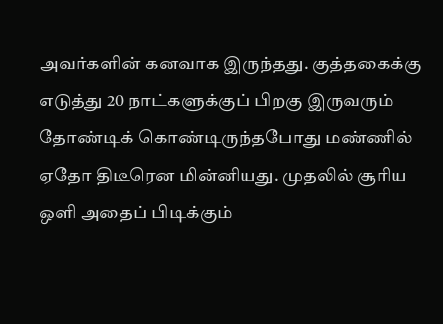அவர்களின் கனவாக இருந்தது. குத்தகைக்கு எடுத்து 20 நாட்களுக்குப் பிறகு இருவரும் தோண்டிக் கொண்டிருந்தபோது மண்ணில் ஏதோ திடீரென மின்னியது. முதலில் சூரிய ஒளி அதைப் பிடிக்கும்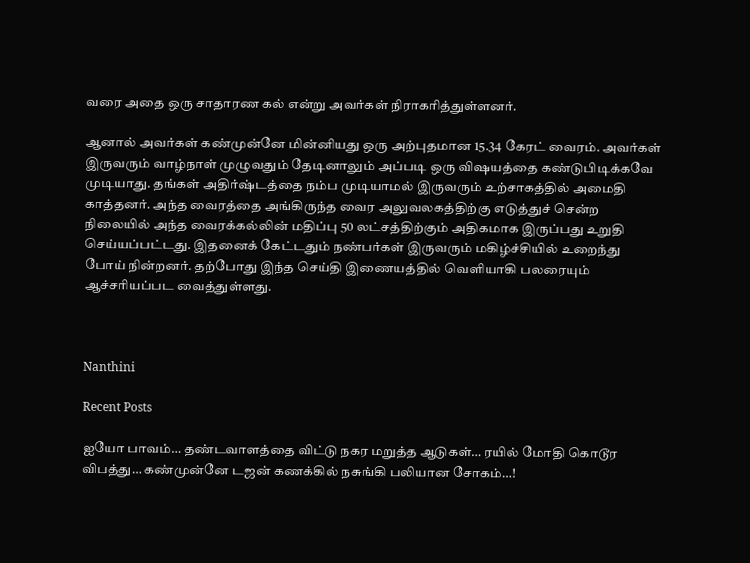வரை அதை ஒரு சாதாரண கல் என்று அவர்கள் நிராகரித்துள்ளனர்.

ஆனால் அவர்கள் கண்முன்னே மின்னியது ஒரு அற்புதமான 15.34 கேரட் வைரம். அவர்கள் இருவரும் வாழ்நாள் முழுவதும் தேடினாலும் அப்படி ஒரு விஷயத்தை கண்டுபிடிக்கவே முடியாது. தங்கள் அதிர்ஷ்டத்தை நம்ப முடியாமல் இருவரும் உற்சாகத்தில் அமைதி காத்தனர். அந்த வைரத்தை அங்கிருந்த வைர அலுவலகத்திற்கு எடுத்துச் சென்ற நிலையில் அந்த வைரக்கல்லின் மதிப்பு 50 லட்சத்திற்கும் அதிகமாக இருப்பது உறுதி செய்யப்பட்டது. இதனைக் கேட்டதும் நண்பர்கள் இருவரும் மகிழ்ச்சியில் உறைந்து போய் நின்றனர். தற்போது இந்த செய்தி இணையத்தில் வெளியாகி பலரையும் ஆச்சரியப்பட வைத்துள்ளது.



Nanthini

Recent Posts

ஐயோ பாவம்… தண்டவாளத்தை விட்டு நகர மறுத்த ஆடுகள்… ரயில் மோதி கொடூர விபத்து… கண்முன்னே டஜன் கணக்கில் நசுங்கி பலியான சோகம்…!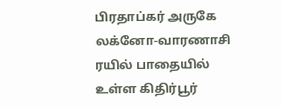பிரதாப்கர் அருகே லக்னோ-வாரணாசி ரயில் பாதையில் உள்ள கிதிர்பூர்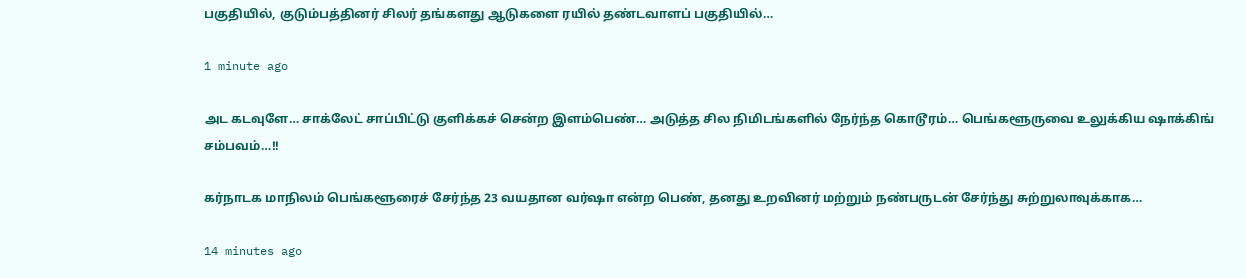பகுதியில், குடும்பத்தினர் சிலர் தங்களது ஆடுகளை ரயில் தண்டவாளப் பகுதியில்…

1 minute ago

அட கடவுளே… சாக்லேட் சாப்பிட்டு குளிக்கச் சென்ற இளம்பெண்… அடுத்த சில நிமிடங்களில் நேர்ந்த கொடூரம்… பெங்களூருவை உலுக்கிய ஷாக்கிங் சம்பவம்…!!

கர்நாடக மாநிலம் பெங்களூரைச் சேர்ந்த 23 வயதான வர்ஷா என்ற பெண், தனது உறவினர் மற்றும் நண்பருடன் சேர்ந்து சுற்றுலாவுக்காக…

14 minutes ago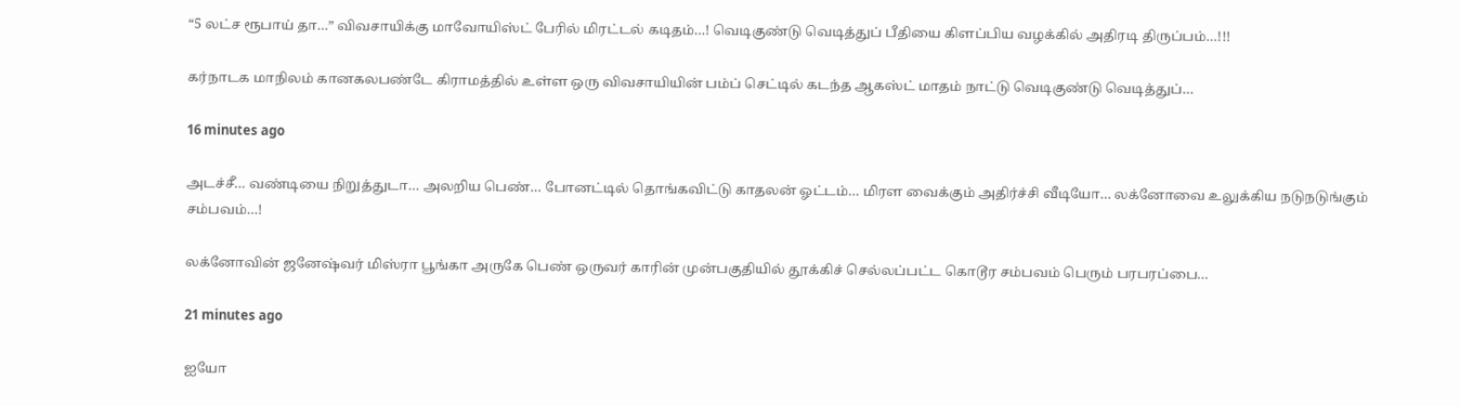“5 லட்ச ரூபாய் தா…” விவசாயிக்கு மாவோயிஸ்ட் பேரில் மிரட்டல் கடிதம்…! வெடிகுண்டு வெடித்துப் பீதியை கிளப்பிய வழக்கில் அதிரடி திருப்பம்…!!!

கர்நாடக மாநிலம் கானகலபண்டே கிராமத்தில் உள்ள ஒரு விவசாயியின் பம்ப் செட்டில் கடந்த ஆகஸ்ட் மாதம் நாட்டு வெடிகுண்டு வெடித்துப்…

16 minutes ago

அடச்சீ… வண்டியை நிறுத்துடா… அலறிய பெண்… போனட்டில் தொங்கவிட்டு காதலன் ஓட்டம்… மிரள வைக்கும் அதிர்ச்சி வீடியோ… லக்னோவை உலுக்கிய நடுநடுங்கும் சம்பவம்…!

லக்னோவின் ஜனேஷ்வர் மிஸ்ரா பூங்கா அருகே பெண் ஒருவர் காரின் முன்பகுதியில் தூக்கிச் செல்லப்பட்ட கொடூர சம்பவம் பெரும் பரபரப்பை…

21 minutes ago

ஐயோ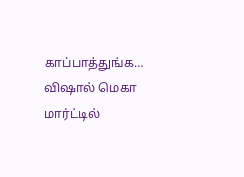காப்பாத்துங்க… விஷால் மெகா மார்ட்டில்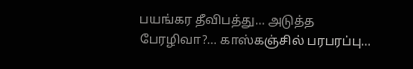பயங்கர தீவிபத்து… அடுத்த பேரழிவா?… காஸ்கஞ்சில் பரபரப்பு…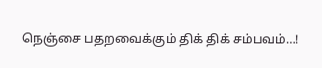நெஞ்சை பதறவைக்கும் திக் திக் சம்பவம்…!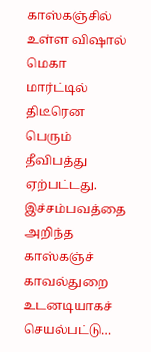காஸ்கஞ்சில் உள்ள விஷால் மெகா மார்ட்டில் திடீரென பெரும் தீவிபத்து ஏற்பட்டது. இச்சம்பவத்தை அறிந்த காஸ்கஞ்ச் காவல்துறை உடனடியாகச் செயல்பட்டு…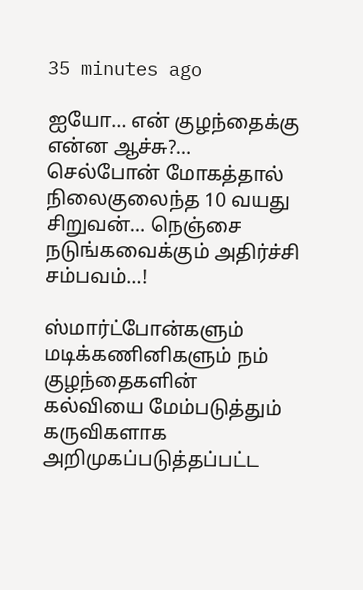35 minutes ago

ஐயோ… என் குழந்தைக்கு என்ன ஆச்சு?… செல்போன் மோகத்தால் நிலைகுலைந்த 10 வயது சிறுவன்… நெஞ்சை நடுங்கவைக்கும் அதிர்ச்சி சம்பவம்…!

ஸ்மார்ட்போன்களும் மடிக்கணினிகளும் நம் குழந்தைகளின் கல்வியை மேம்படுத்தும் கருவிகளாக அறிமுகப்படுத்தப்பட்ட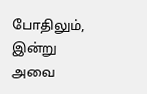போதிலும், இன்று அவை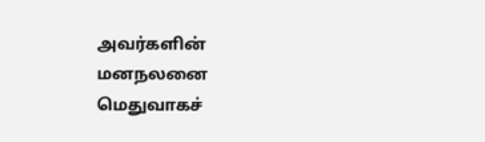அவர்களின் மனநலனை மெதுவாகச்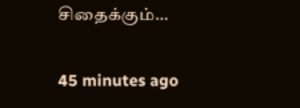சிதைக்கும்…

45 minutes ago